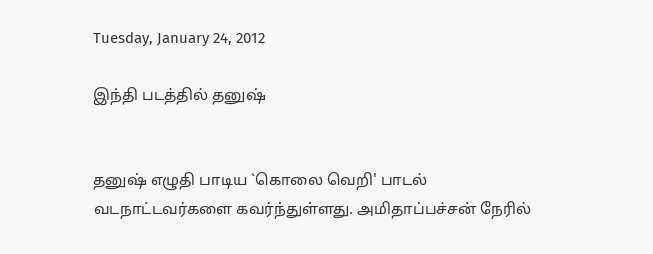Tuesday, January 24, 2012

இந்தி படத்தில் தனுஷ்


தனுஷ் எழுதி பாடிய `கொலை வெறி' பாடல் வடநாட்டவர்களை கவர்ந்துள்ளது. அமிதாப்பச்சன் நேரில்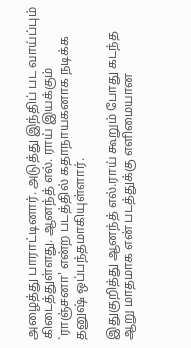அழைத்து பாராட்டினார். அடுத்து இந்திப் பட வாய்ப்பும் கிடைத்துள்ளது. ஆனந்த் எல். ராய் இயக்கும் `ராஞ்சனா' என்ற படத்தில் கதாநாயகனாக நடிக்க தனுஷ் ஒப்பந்தமாகியுள்ளார்.

இதுகுறித்து ஆனந்த் எல்.ராய் கூறும் போது கடந்த ஆறு மாதமாக என் படத்துக்கு எளிமையான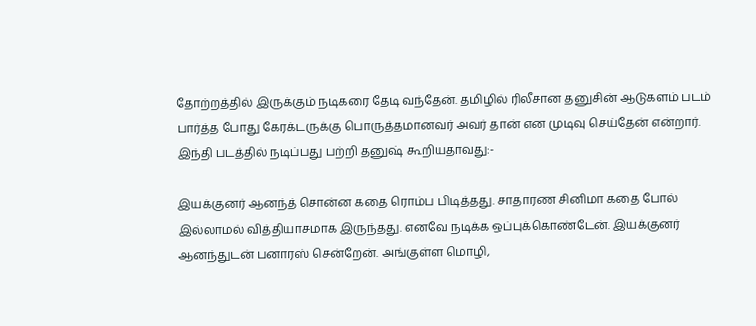தோற்றத்தில் இருக்கும் நடிகரை தேடி வந்தேன். தமிழில் ரிலீசான தனுசின் ஆடுகளம் படம் பார்த்த போது கேரக்டருக்கு பொருத்தமானவர் அவர் தான் என முடிவு செய்தேன் என்றார். இந்தி படத்தில் நடிப்பது பற்றி தனுஷ் கூறியதாவது:-

இயக்குனர் ஆனந்த் சொன்ன கதை ரொம்ப பிடித்தது. சாதாரண சினிமா கதை போல் இல்லாமல் வித்தியாசமாக இருந்தது. எனவே நடிக்க ஒப்புக்கொண்டேன். இயக்குனர் ஆனந்துடன் பனாரஸ் சென்றேன். அங்குள்ள மொழி,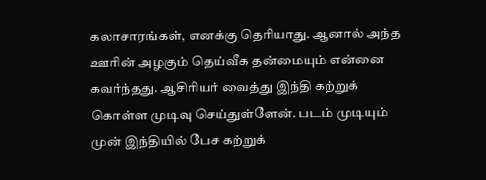கலாசாரங்கள், எனக்கு தெரியாது. ஆனால் அந்த ஊரின் அழகும் தெய்வீக தன்மையும் என்னை கவர்ந்தது. ஆசிரியர் வைத்து இந்தி கற்றுக் கொள்ள முடிவு செய்துள்ளேன். படம் முடியும் முன் இந்தியில் பேச கற்றுக்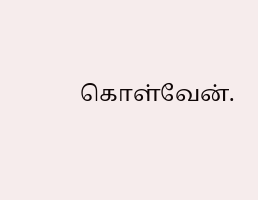கொள்வேன்.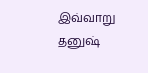இவ்வாறு தனுஷ்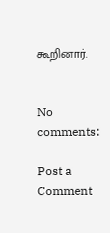கூறினார்.


No comments:

Post a Comment